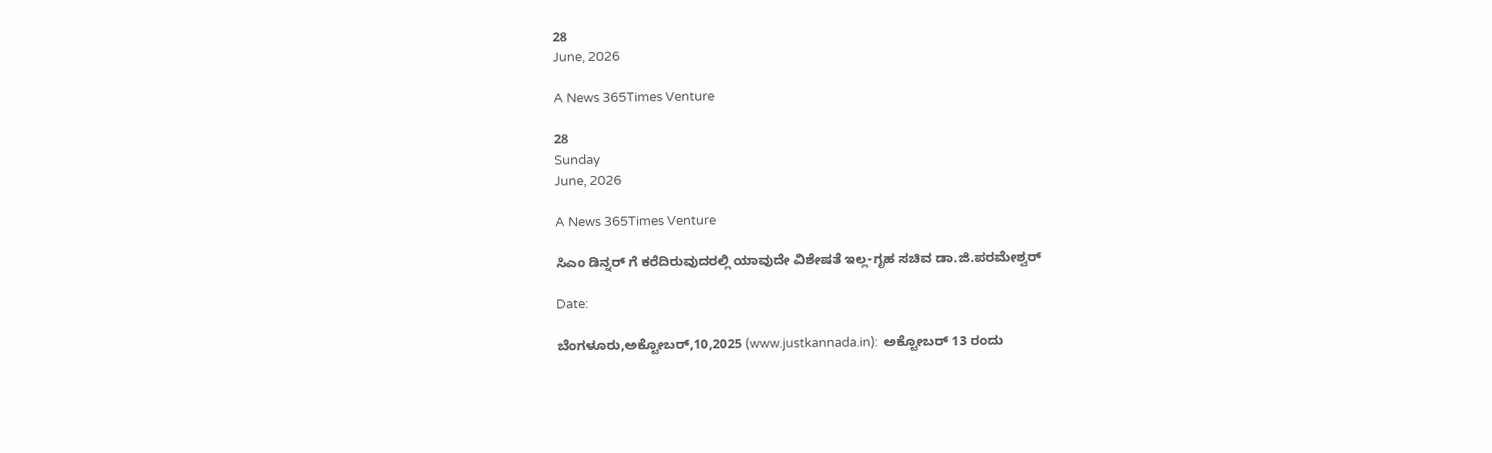28
June, 2026

A News 365Times Venture

28
Sunday
June, 2026

A News 365Times Venture

ಸಿಎಂ ಡಿನ್ನರ್ ಗೆ ಕರೆದಿರುವುದರಲ್ಲಿ ಯಾವುದೇ ವಿಶೇಷತೆ ಇಲ್ಲ-ಗೃಹ ಸಚಿವ ಡಾ.ಜಿ.ಪರಮೇಶ್ವರ್

Date:

ಬೆಂಗಳೂರು,ಅಕ್ಟೋಬರ್,10,2025 (www.justkannada.in):  ಅಕ್ಟೋಬರ್ 13 ರಂದು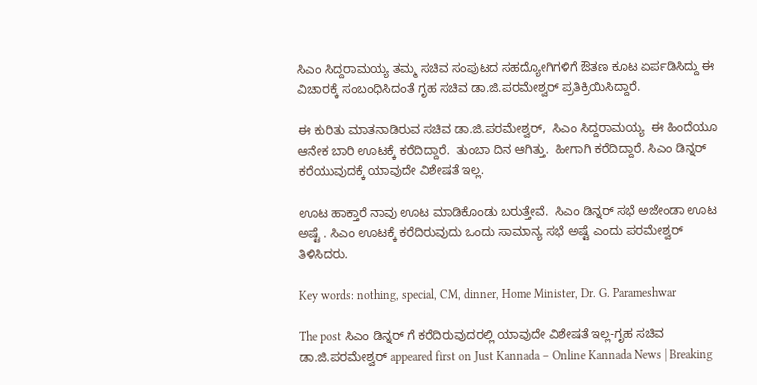ಸಿಎಂ ಸಿದ್ದರಾಮಯ್ಯ ತಮ್ಮ ಸಚಿವ ಸಂಪುಟದ ಸಹದ್ಯೋಗಿಗಳಿಗೆ ಔತಣ ಕೂಟ ಏರ್ಪಡಿಸಿದ್ದು ಈ ವಿಚಾರಕ್ಕೆ ಸಂಬಂಧಿಸಿದಂತೆ ಗೃಹ ಸಚಿವ ಡಾ.ಜಿ.ಪರಮೇಶ್ವರ್ ಪ್ರತಿಕ್ರಿಯಿಸಿದ್ದಾರೆ.

ಈ ಕುರಿತು ಮಾತನಾಡಿರುವ ಸಚಿವ ಡಾ.ಜಿ.ಪರಮೇಶ್ವರ್,  ಸಿಎಂ ಸಿದ್ದರಾಮಯ್ಯ  ಈ ಹಿಂದೆಯೂ ಆನೇಕ ಬಾರಿ ಊಟಕ್ಕೆ ಕರೆದಿದ್ದಾರೆ.  ತುಂಬಾ ದಿನ ಆಗಿತ್ತು.  ಹೀಗಾಗಿ ಕರೆದಿದ್ದಾರೆ. ಸಿಎಂ ಡಿನ್ನರ್ ಕರೆಯುವುದಕ್ಕೆ ಯಾವುದೇ ವಿಶೇಷತೆ ಇಲ್ಲ.

ಊಟ ಹಾಕ್ತಾರೆ ನಾವು ಊಟ ಮಾಡಿಕೊಂಡು ಬರುತ್ತೇವೆ.  ಸಿಎಂ ಡಿನ್ನರ್ ಸಭೆ ಅಜೇಂಡಾ ಊಟ ಅಷ್ಟೆ . ಸಿಎಂ ಊಟಕ್ಕೆ ಕರೆದಿರುವುದು ಒಂದು ಸಾಮಾನ್ಯ ಸಭೆ ಅಷ್ಟೆ ಎಂದು ಪರಮೇಶ್ವರ್ ತಿಳಿಸಿದರು.

Key words: nothing, special, CM, dinner, Home Minister, Dr. G. Parameshwar

The post ಸಿಎಂ ಡಿನ್ನರ್ ಗೆ ಕರೆದಿರುವುದರಲ್ಲಿ ಯಾವುದೇ ವಿಶೇಷತೆ ಇಲ್ಲ-ಗೃಹ ಸಚಿವ ಡಾ.ಜಿ.ಪರಮೇಶ್ವರ್ appeared first on Just Kannada – Online Kannada News | Breaking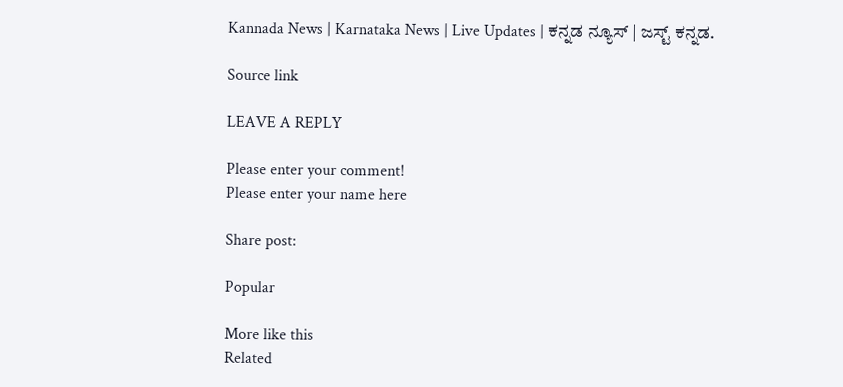Kannada News | Karnataka News | Live Updates | ಕನ್ನಡ ನ್ಯೂಸ್ | ಜಸ್ಟ್ ಕನ್ನಡ.

Source link

LEAVE A REPLY

Please enter your comment!
Please enter your name here

Share post:

Popular

More like this
Related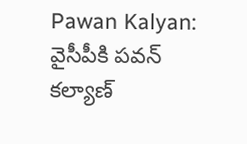Pawan Kalyan: వైసీపీకి పవన్ కల్యాణ్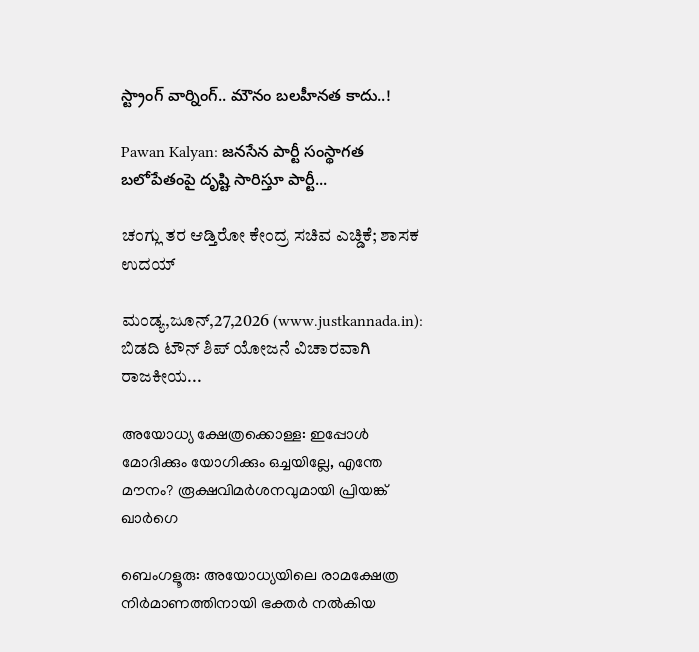స్ట్రాంగ్ వార్నింగ్.. మౌనం బలహీనత కాదు..!

Pawan Kalyan: జనసేన పార్టీ సంస్థాగత బలోపేతంపై దృష్టి సారిస్తూ పార్టీ...

ಚಂಗ್ಲು ತರ ಆಡ್ತಿರೋ ಕೇಂದ್ರ ಸಚಿವ ಎಚ್ಡಿಕೆ; ಶಾಸಕ ಉದಯ್

ಮಂಡ್ಯ,ಜೂನ್,27,2026 (www.justkannada.in): ಬಿಡದಿ ಟೌನ್‌ ಶಿಪ್ ಯೋಜನೆ ವಿಚಾರವಾಗಿ ರಾಜಕೀಯ...

അയോധ്യ ക്ഷേത്രക്കൊള്ള: ഇപ്പോള്‍ മോദിക്കും യോഗിക്കും ഒച്ചയില്ലേ, എന്തേ മൗനം? രൂക്ഷവിമര്‍ശനവുമായി പ്രിയങ്ക് ഖാര്‍ഗെ

ബെംഗളൂരു: അയോധ്യയിലെ രാമക്ഷേത്ര നിര്‍മാണത്തിനായി ഭക്തര്‍ നല്‍കിയ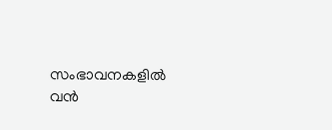സംഭാവനകളില്‍ വന്‍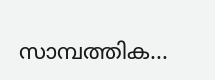സാമ്പത്തിക...